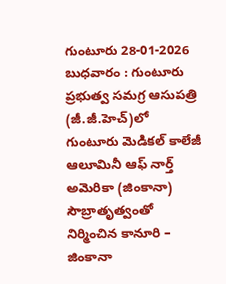గుంటూరు 28-01-2026 బుధవారం : గుంటూరు ప్రభుత్వ సమగ్ర ఆసుపత్రి (జీ.జీ.హెచ్)లో గుంటూరు మెడికల్ కాలేజీ ఆలూమినీ ఆఫ్ నార్త్ అమెరికా (జింకానా) సౌబ్రాతృత్వంతో నిర్మించిన కానూరి – జింకానా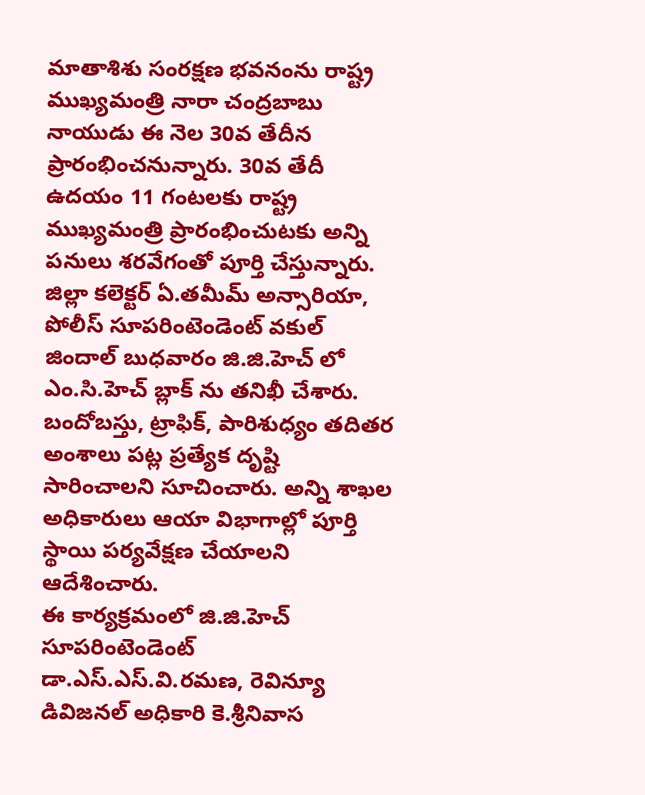మాతాశిశు సంరక్షణ భవనంను రాష్ట్ర ముఖ్యమంత్రి నారా చంద్రబాబు నాయుడు ఈ నెల 30వ తేదీన ప్రారంభించనున్నారు. 30వ తేదీ ఉదయం 11 గంటలకు రాష్ట్ర ముఖ్యమంత్రి ప్రారంభించుటకు అన్ని పనులు శరవేగంతో పూర్తి చేస్తున్నారు. జిల్లా కలెక్టర్ ఏ.తమీమ్ అన్సారియా, పోలీస్ సూపరింటెండెంట్ వకుల్ జిందాల్ బుధవారం జి.జి.హెచ్ లో ఎం.సి.హెచ్ బ్లాక్ ను తనిఖీ చేశారు. బందోబస్తు, ట్రాఫిక్, పారిశుధ్యం తదితర అంశాలు పట్ల ప్రత్యేక దృష్టి సారించాలని సూచించారు. అన్ని శాఖల అధికారులు ఆయా విభాగాల్లో పూర్తి స్థాయి పర్యవేక్షణ చేయాలని ఆదేశించారు.
ఈ కార్యక్రమంలో జి.జి.హెచ్ సూపరింటెండెంట్ డా.ఎస్.ఎస్.వి.రమణ, రెవిన్యూ డివిజనల్ అధికారి కె.శ్రీనివాస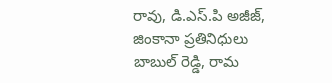రావు, డి.ఎస్.పి అజీజ్, జింకానా ప్రతినిధులు బాబుల్ రెడ్డి, రామ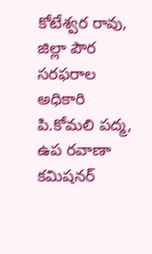కోటేశ్వర రావు, జిల్లా పౌర సరఫరాల అధికారి పి.కోమలి పద్మ, ఉప రవాణా కమిషనర్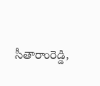సీతారాంరెడ్డి,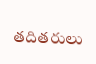తదితరులు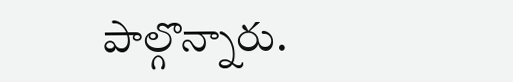పాల్గొన్నారు.